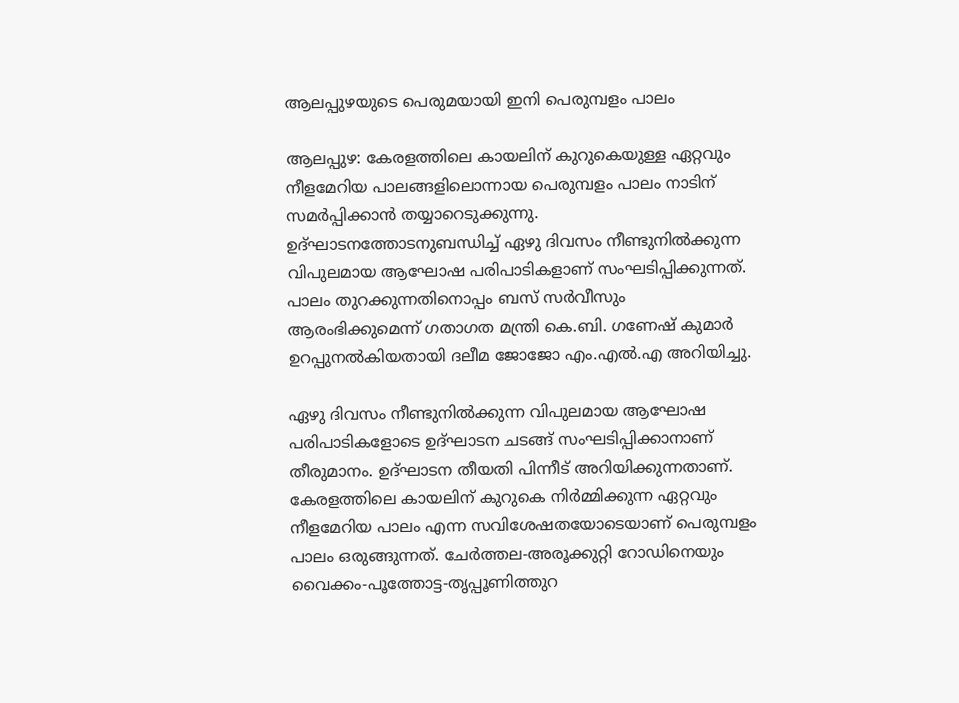ആലപ്പുഴയുടെ പെരുമയായി ഇനി പെരുമ്പളം പാലം

ആലപ്പുഴ: കേരളത്തിലെ കായലിന് കുറുകെയുള്ള ഏറ്റവും നീളമേറിയ പാലങ്ങളിലൊന്നായ പെരുമ്പളം പാലം നാടിന് സമർപ്പിക്കാൻ തയ്യാറെടുക്കുന്നു. ഉദ്ഘാടനത്തോടനുബന്ധിച്ച് ഏഴു ദിവസം നീണ്ടുനിൽക്കുന്ന വിപുലമായ ആഘോഷ പരിപാടികളാണ് സംഘടിപ്പിക്കുന്നത്. പാലം തുറക്കുന്നതിനൊപ്പം ബസ് സർവീസും ആരംഭിക്കുമെന്ന് ഗതാഗത മന്ത്രി കെ.ബി. ഗണേഷ് കുമാർ ഉറപ്പുനൽകിയതായി ദലീമ ജോജോ എം.എൽ.എ അറിയിച്ചു.

ഏഴു ദിവസം നീണ്ടുനിൽക്കുന്ന വിപുലമായ ആഘോഷ പരിപാടികളോടെ ഉദ്ഘാടന ചടങ്ങ് സംഘടിപ്പിക്കാനാണ് തീരുമാനം. ഉദ്ഘാടന തീയതി പിന്നീട് അറിയിക്കുന്നതാണ്. കേരളത്തിലെ കായലിന് കുറുകെ നിർമ്മിക്കുന്ന ഏറ്റവും നീളമേറിയ പാലം എന്ന സവിശേഷതയോടെയാണ് പെരുമ്പളം പാലം ഒരുങ്ങുന്നത്. ചേർത്തല-അരൂക്കുറ്റി റോഡിനെയും വൈക്കം-പൂത്തോട്ട-തൃപ്പൂണിത്തുറ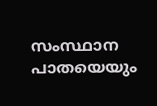സംസ്ഥാന പാതയെയും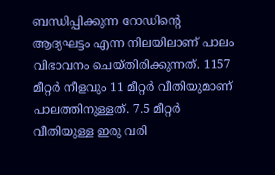ബന്ധിപ്പിക്കുന്ന റോഡിന്‍റെ ആദ്യഘട്ടം എന്ന നിലയിലാണ് പാലം വിഭാവനം ചെയ്തിരിക്കുന്നത്. 1157 മീറ്റർ നീളവും 11 മീറ്റർ വീതിയുമാണ് പാലത്തിനുള്ളത്. 7.5 മീറ്റർ വീതിയുള്ള ഇരു വരി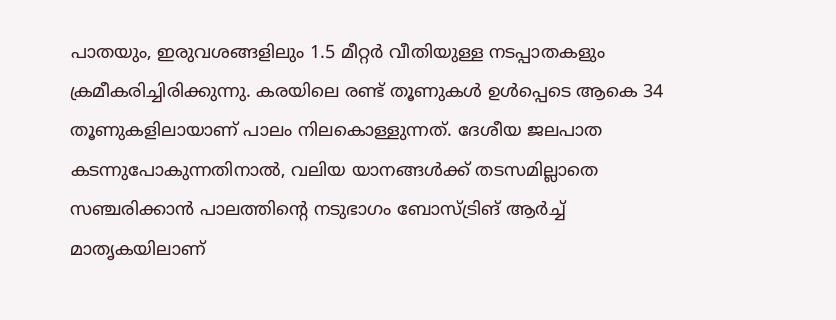പാതയും, ഇരുവശങ്ങളിലും 1.5 മീറ്റർ വീതിയുള്ള നടപ്പാതകളും ക്രമീകരിച്ചിരിക്കുന്നു. കരയിലെ രണ്ട് തൂണുകൾ ഉൾപ്പെടെ ആകെ 34 തൂണുകളിലായാണ് പാലം നിലകൊള്ളുന്നത്. ദേശീയ ജലപാത കടന്നുപോകുന്നതിനാൽ, വലിയ യാനങ്ങൾക്ക് തടസമില്ലാതെ സഞ്ചരിക്കാൻ പാലത്തിന്റെ നടുഭാഗം ബോസ്ട്രിങ് ആർച്ച് മാതൃകയിലാണ്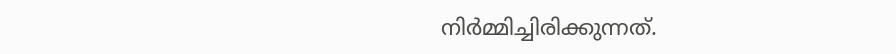നിർമ്മിച്ചിരിക്കുന്നത്.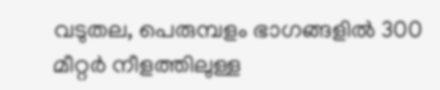വടുതല, പെരുമ്പളം ഭാഗങ്ങളിൽ 300 മീറ്റർ നീളത്തിലുള്ള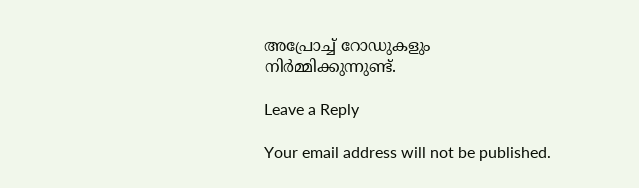അപ്രോച്ച് റോഡുകളും നിർമ്മിക്കുന്നുണ്ട്.

Leave a Reply

Your email address will not be published.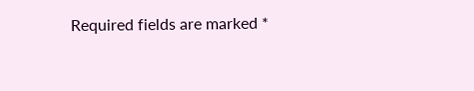Required fields are marked *